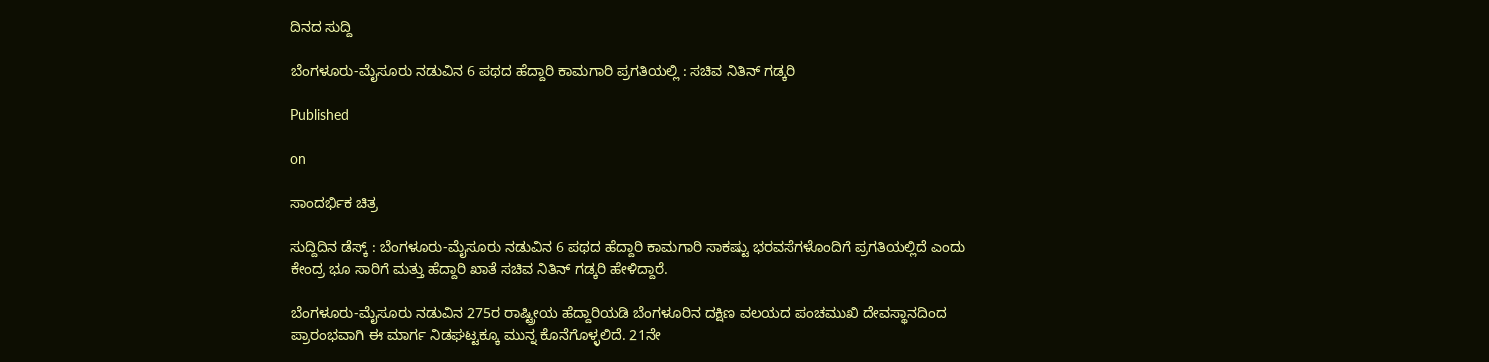ದಿನದ ಸುದ್ದಿ

ಬೆಂಗಳೂರು-ಮೈಸೂರು ನಡುವಿನ 6 ಪಥದ ಹೆದ್ದಾರಿ ಕಾಮಗಾರಿ ಪ್ರಗತಿಯಲ್ಲಿ : ಸಚಿವ ನಿತಿನ್ ಗಡ್ಕರಿ

Published

on

ಸಾಂದರ್ಭಿಕ ಚಿತ್ರ

ಸುದ್ದಿದಿನ ಡೆಸ್ಕ್ : ಬೆಂಗಳೂರು-ಮೈಸೂರು ನಡುವಿನ 6 ಪಥದ ಹೆದ್ದಾರಿ ಕಾಮಗಾರಿ ಸಾಕಷ್ಟು ಭರವಸೆಗಳೊಂದಿಗೆ ಪ್ರಗತಿಯಲ್ಲಿದೆ ಎಂದು ಕೇಂದ್ರ ಭೂ ಸಾರಿಗೆ ಮತ್ತು ಹೆದ್ದಾರಿ ಖಾತೆ ಸಚಿವ ನಿತಿನ್ ಗಡ್ಕರಿ ಹೇಳಿದ್ದಾರೆ.

ಬೆಂಗಳೂರು-ಮೈಸೂರು ನಡುವಿನ 275ರ ರಾಷ್ಟ್ರೀಯ ಹೆದ್ದಾರಿಯಡಿ ಬೆಂಗಳೂರಿನ ದಕ್ಷಿಣ ವಲಯದ ಪಂಚಮುಖಿ ದೇವಸ್ಥಾನದಿಂದ ಪ್ರಾರಂಭವಾಗಿ ಈ ಮಾರ್ಗ ನಿಡಘಟ್ಟಕ್ಕೂ ಮುನ್ನ ಕೊನೆಗೊಳ್ಳಲಿದೆ. 21ನೇ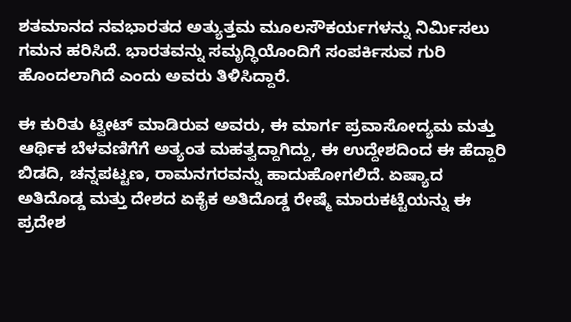ಶತಮಾನದ ನವಭಾರತದ ಅತ್ಯುತ್ತಮ ಮೂಲಸೌಕರ್ಯಗಳನ್ನು ನಿರ್ಮಿಸಲು ಗಮನ ಹರಿಸಿದೆ. ಭಾರತವನ್ನು ಸಮೃದ್ಧಿಯೊಂದಿಗೆ ಸಂಪರ್ಕಿಸುವ ಗುರಿ ಹೊಂದಲಾಗಿದೆ ಎಂದು ಅವರು ತಿಳಿಸಿದ್ದಾರೆ.

ಈ ಕುರಿತು ಟ್ವೀಟ್ ಮಾಡಿರುವ ಅವರು, ಈ ಮಾರ್ಗ ಪ್ರವಾಸೋದ್ಯಮ ಮತ್ತು ಆರ್ಥಿಕ ಬೆಳವಣಿಗೆಗೆ ಅತ್ಯಂತ ಮಹತ್ವದ್ದಾಗಿದ್ದು, ಈ ಉದ್ದೇಶದಿಂದ ಈ ಹೆದ್ದಾರಿ ಬಿಡದಿ, ಚನ್ನಪಟ್ಟಣ, ರಾಮನಗರವನ್ನು ಹಾದುಹೋಗಲಿದೆ. ಏಷ್ಯಾದ ಅತಿದೊಡ್ಡ ಮತ್ತು ದೇಶದ ಏಕೈಕ ಅತಿದೊಡ್ಡ ರೇಷ್ಮೆ ಮಾರುಕಟ್ಟೆಯನ್ನು ಈ ಪ್ರದೇಶ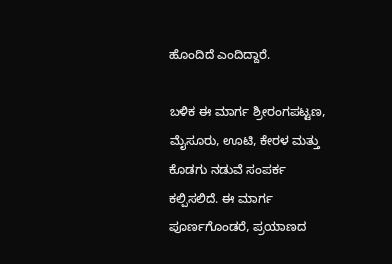ಹೊಂದಿದೆ ಎಂದಿದ್ದಾರೆ.

ಬಳಿಕ ಈ ಮಾರ್ಗ ಶ್ರೀರಂಗಪಟ್ಟಣ, ಮೈಸೂರು, ಊಟಿ, ಕೇರಳ ಮತ್ತು ಕೊಡಗು ನಡುವೆ ಸಂಪರ್ಕ ಕಲ್ಪಿಸಲಿದೆ. ಈ ಮಾರ್ಗ ಪೂರ್ಣಗೊಂಡರೆ, ಪ್ರಯಾಣದ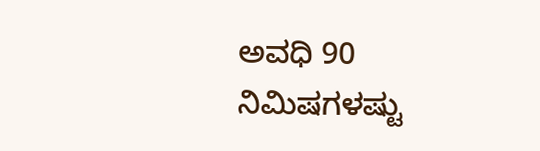ಅವಧಿ 90 ನಿಮಿಷಗಳಷ್ಟು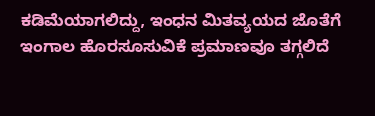ಕಡಿಮೆಯಾಗಲಿದ್ದು, ಇಂಧನ ಮಿತವ್ಯಯದ ಜೊತೆಗೆ ಇಂಗಾಲ ಹೊರಸೂಸುವಿಕೆ ಪ್ರಮಾಣವೂ ತಗ್ಗಲಿದೆ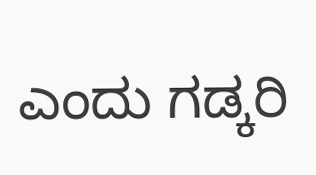ಎಂದು ಗಡ್ಕರಿ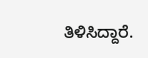ತಿಳಿಸಿದ್ದಾರೆ.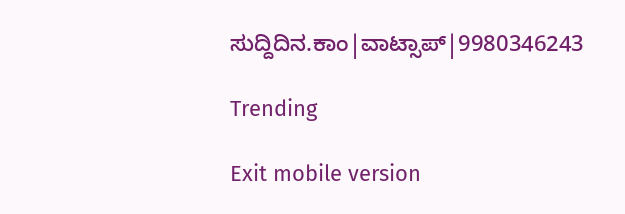ಸುದ್ದಿದಿನ.ಕಾಂ|ವಾಟ್ಸಾಪ್|9980346243

Trending

Exit mobile version